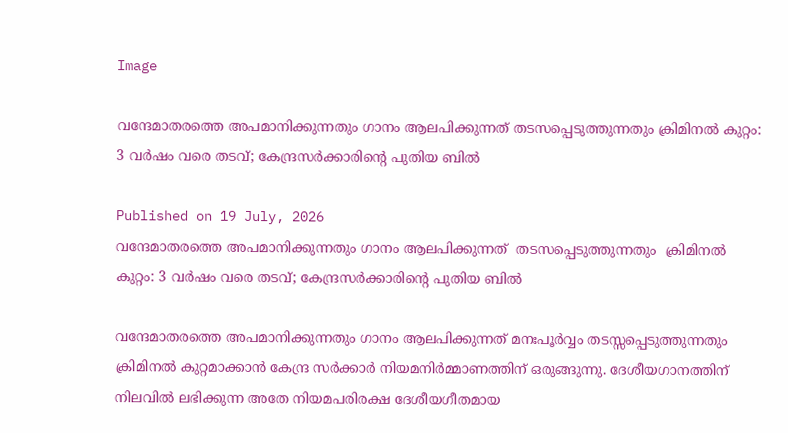Image

വന്ദേമാതരത്തെ അപമാനിക്കുന്നതും ഗാനം ആലപിക്കുന്നത് തടസപ്പെടുത്തുന്നതും ക്രിമിനൽ കുറ്റം: 3 വർഷം വരെ തടവ്; കേന്ദ്രസർക്കാരിന്റെ പുതിയ ബിൽ

Published on 19 July, 2026
വന്ദേമാതരത്തെ അപമാനിക്കുന്നതും ഗാനം ആലപിക്കുന്നത്  തടസപ്പെടുത്തുന്നതും  ക്രിമിനൽ കുറ്റം: 3 വർഷം വരെ തടവ്; കേന്ദ്രസർക്കാരിന്റെ പുതിയ ബിൽ

വന്ദേമാതരത്തെ അപമാനിക്കുന്നതും ഗാനം ആലപിക്കുന്നത് മനഃപൂർവ്വം തടസ്സപ്പെടുത്തുന്നതും ക്രിമിനൽ കുറ്റമാക്കാൻ കേന്ദ്ര സർക്കാർ നിയമനിർമ്മാണത്തിന് ഒരുങ്ങുന്നു. ദേശീയഗാനത്തിന് നിലവിൽ ലഭിക്കുന്ന അതേ നിയമപരിരക്ഷ ദേശീയഗീതമായ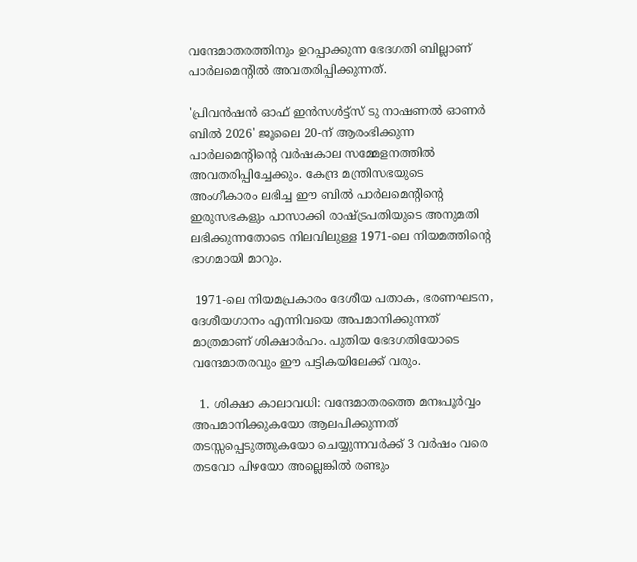വന്ദേമാതരത്തിനും ഉറപ്പാക്കുന്ന ഭേദഗതി ബില്ലാണ് പാർലമെന്റിൽ അവതരിപ്പിക്കുന്നത്.

'പ്രിവൻഷൻ ഓഫ് ഇൻസൾട്ട്സ് ടു നാഷണൽ ഓണർ ബിൽ 2026' ജൂലൈ 20-ന് ആരംഭിക്കുന്ന പാർലമെന്റിന്റെ വർഷകാല സമ്മേളനത്തിൽ അവതരിപ്പിച്ചേക്കും. കേന്ദ്ര മന്ത്രിസഭയുടെ അംഗീകാരം ലഭിച്ച ഈ ബിൽ പാർലമെന്റിന്റെ ഇരുസഭകളും പാസാക്കി രാഷ്ട്രപതിയുടെ അനുമതി ലഭിക്കുന്നതോടെ നിലവിലുള്ള 1971-ലെ നിയമത്തിന്റെ ഭാഗമായി മാറും.

 1971-ലെ നിയമപ്രകാരം ദേശീയ പതാക, ഭരണഘടന, ദേശീയഗാനം എന്നിവയെ അപമാനിക്കുന്നത് മാത്രമാണ് ശിക്ഷാർഹം. പുതിയ ഭേദഗതിയോടെ വന്ദേമാതരവും ഈ പട്ടികയിലേക്ക് വരും.

  1. ശിക്ഷാ കാലാവധി: വന്ദേമാതരത്തെ മനഃപൂർവ്വം അപമാനിക്കുകയോ ആലപിക്കുന്നത് തടസ്സപ്പെടുത്തുകയോ ചെയ്യുന്നവർക്ക് 3 വർഷം വരെ തടവോ പിഴയോ അല്ലെങ്കിൽ രണ്ടും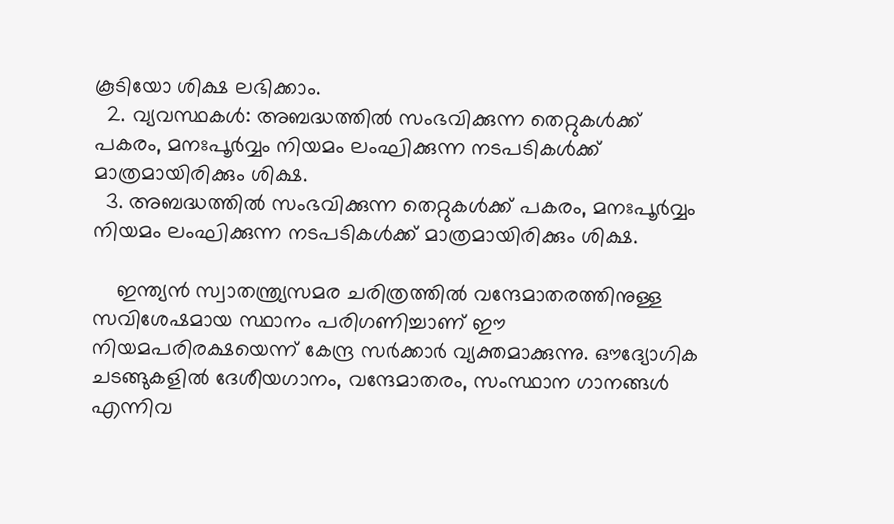കൂടിയോ ശിക്ഷ ലഭിക്കാം.
  2. വ്യവസ്ഥകൾ: അബദ്ധത്തിൽ സംഭവിക്കുന്ന തെറ്റുകൾക്ക് പകരം, മനഃപൂർവ്വം നിയമം ലംഘിക്കുന്ന നടപടികൾക്ക് മാത്രമായിരിക്കും ശിക്ഷ.
  3. അബദ്ധത്തിൽ സംഭവിക്കുന്ന തെറ്റുകൾക്ക് പകരം, മനഃപൂർവ്വം നിയമം ലംഘിക്കുന്ന നടപടികൾക്ക് മാത്രമായിരിക്കും ശിക്ഷ.

    ഇന്ത്യൻ സ്വാതന്ത്ര്യസമര ചരിത്രത്തിൽ വന്ദേമാതരത്തിനുള്ള സവിശേഷമായ സ്ഥാനം പരിഗണിച്ചാണ് ഈ നിയമപരിരക്ഷയെന്ന് കേന്ദ്ര സർക്കാർ വ്യക്തമാക്കുന്നു. ഔദ്യോഗിക ചടങ്ങുകളിൽ ദേശീയഗാനം, വന്ദേമാതരം, സംസ്ഥാന ഗാനങ്ങൾ എന്നിവ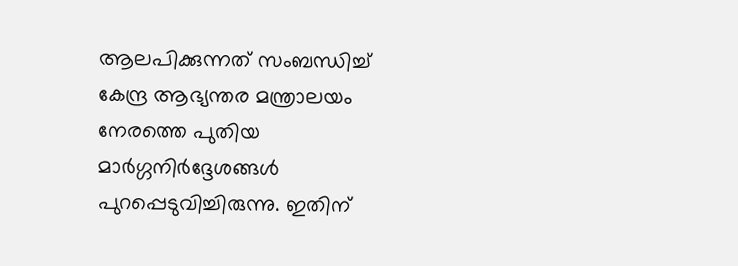ആലപിക്കുന്നത് സംബന്ധിച്ച് കേന്ദ്ര ആഭ്യന്തര മന്ത്രാലയം നേരത്തെ പുതിയ മാർഗ്ഗനിർദ്ദേശങ്ങൾ പുറപ്പെടുവിച്ചിരുന്നു. ഇതിന്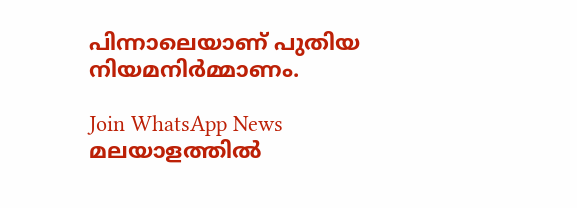പിന്നാലെയാണ് പുതിയ നിയമനിർമ്മാണം.

Join WhatsApp News
മലയാളത്തില്‍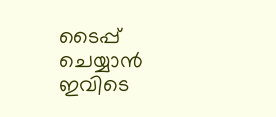ടൈപ്പ് ചെയ്യാന്‍ ഇവിടെ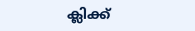ക്ലിക്ക്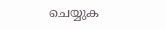ചെയ്യുക